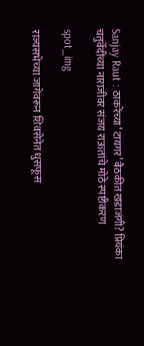Sanjay Raut : ठाकरेंच्या ‘टायगर’ बैठकीत खडाजंगी? प्रियंका चतुर्वेदींच्या नाराजीवर संजय राऊतांचे मोठे स्पष्टीकरण

spot_img

राज्यसभेच्या जागेवरून शिवसेनेत धुसफूस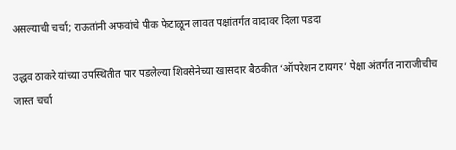असल्याची चर्चा; राऊतांनी अफवांचे पीक फेटाळून लावत पक्षांतर्गत वादावर दिला पडदा

उद्धव ठाकरे यांच्या उपस्थितीत पार पडलेल्या शिवसेनेच्या खासदार बैठकीत ‘ऑपरेशन टायगर’ पेक्षा अंतर्गत नाराजीचीच जास्त चर्चा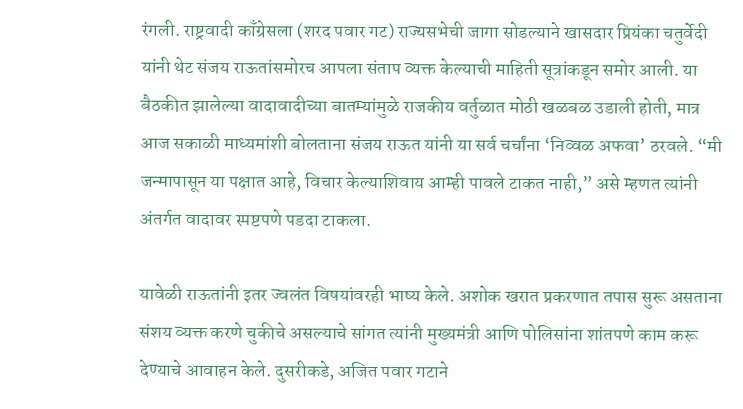रंगली. राष्ट्रवादी काँग्रेसला (शरद पवार गट) राज्यसभेची जागा सोडल्याने खासदार प्रियंका चतुर्वेदी यांनी थेट संजय राऊतांसमोरच आपला संताप व्यक्त केल्याची माहिती सूत्रांकडून समोर आली. या बैठकीत झालेल्या वादावादीच्या बातम्यांमुळे राजकीय वर्तुळात मोठी खळबळ उडाली होती, मात्र आज सकाळी माध्यमांशी बोलताना संजय राऊत यांनी या सर्व चर्चांना ‘निव्वळ अफवा’ ठरवले. “मी जन्मापासून या पक्षात आहे, विचार केल्याशिवाय आम्ही पावले टाकत नाही,” असे म्हणत त्यांनी अंतर्गत वादावर स्पष्टपणे पडदा टाकला.

यावेळी राऊतांनी इतर ज्वलंत विषयांवरही भाष्य केले. अशोक खरात प्रकरणात तपास सुरू असताना संशय व्यक्त करणे चुकीचे असल्याचे सांगत त्यांनी मुख्यमंत्री आणि पोलिसांना शांतपणे काम करू देण्याचे आवाहन केले. दुसरीकडे, अजित पवार गटाने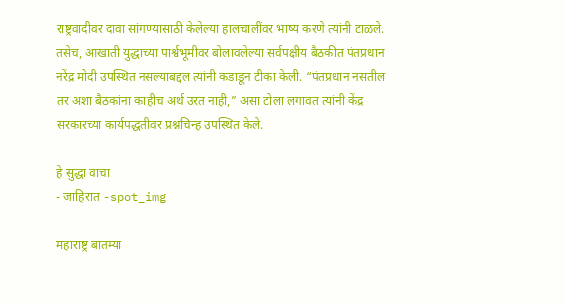राष्ट्रवादीवर दावा सांगण्यासाठी केलेल्या हालचालींवर भाष्य करणे त्यांनी टाळले. तसेच, आखाती युद्धाच्या पार्श्वभूमीवर बोलावलेल्या सर्वपक्षीय बैठकीत पंतप्रधान नरेंद्र मोदी उपस्थित नसल्याबद्दल त्यांनी कडाडून टीका केली. “पंतप्रधान नसतील तर अशा बैठकांना काहीच अर्थ उरत नाही,” असा टोला लगावत त्यांनी केंद्र सरकारच्या कार्यपद्धतीवर प्रश्नचिन्ह उपस्थित केले.

हे सुद्धा वाचा
- जाहिरात -spot_img

महाराष्ट्र बातम्या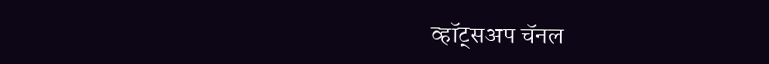व्हॉट्सअप चॅनल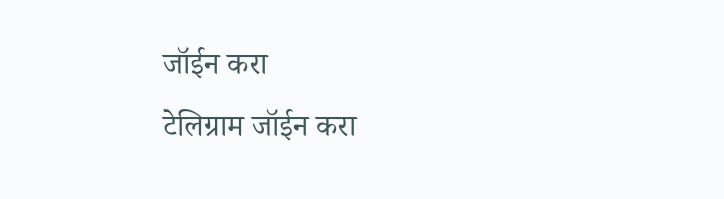जॉईन करा
टेलिग्राम जॉईन करा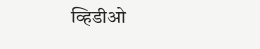व्हिडीओ